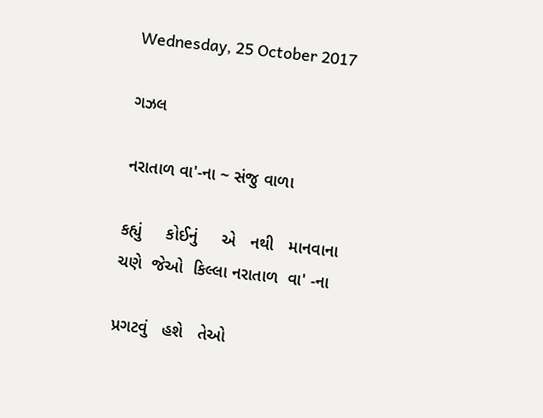Wednesday, 25 October 2017

ગઝલ

નરાતાળ વા'-ના ~ સંજુ વાળા

કહ્યું     કોઈનું     એ   નથી   માનવાના
ચણે  જેઓ  કિલ્લા નરાતાળ  વા' -ના

પ્રગટવું   હશે   તેઓ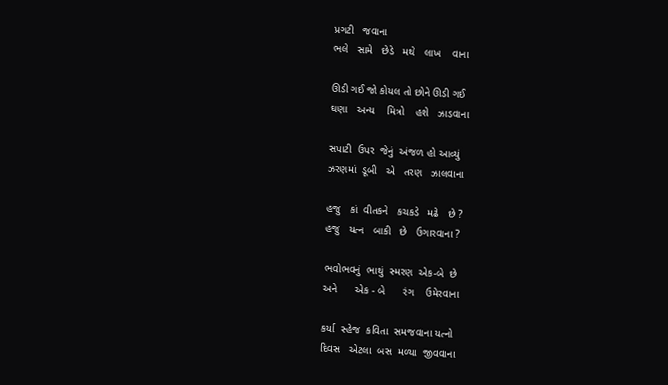પ્રગટી   જવાના
ભલે   સામે   છેડે   મથે   લાખ    વાના

ઊડી ગઈ જો કોયલ તો છોને ઊડી ગઈ
ઘણા   અન્ય    મિત્રો    હશે   ઝાડવાના

સપાટી  ઉપર  જેનું  અંજળ હો આવ્યું
ઝરણમાં  ડૂબી   એ   તરણ   ઝાલવાના

હજુ   કાં  વીતકને   કચકડે   મઢે   છે ?
હજુ   યત્ન   બાકી   છે   ઉગારવાના ?

ભવોભવનું  ભાથું  સ્મરણ  એક-બે  છે
અને      એક - બે      રંગ    ઉમેરવાના

કર્યા  સ્હેજ  કવિતા  સમજવાના યત્નો
દિવસ   એટલા  બસ  મળ્યા  જીવવાના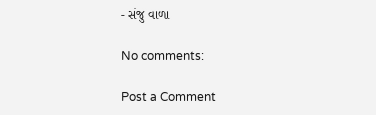- સંજુ વાળા

No comments:

Post a Comment